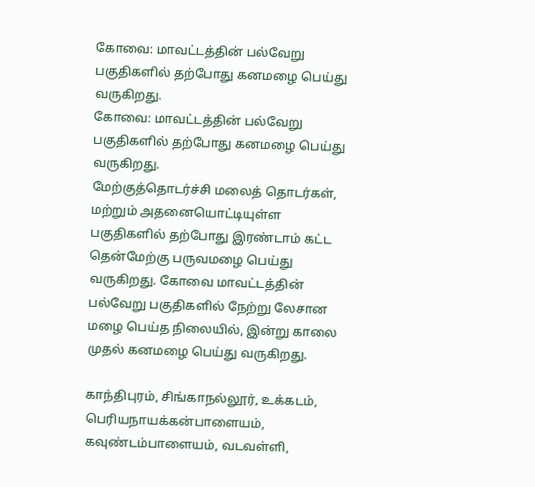கோவை: மாவட்டத்தின் பல்வேறு பகுதிகளில் தற்போது கனமழை பெய்து வருகிறது.
கோவை: மாவட்டத்தின் பல்வேறு பகுதிகளில் தற்போது கனமழை பெய்து வருகிறது.
மேற்குத்தொடர்ச்சி மலைத் தொடர்கள், மற்றும் அதனையொட்டியுள்ள பகுதிகளில் தற்போது இரண்டாம் கட்ட தென்மேற்கு பருவமழை பெய்து வருகிறது. கோவை மாவட்டத்தின் பல்வேறு பகுதிகளில் நேற்று லேசான மழை பெய்த நிலையில், இன்று காலை முதல் கனமழை பெய்து வருகிறது.

காந்திபுரம், சிங்காநல்லூர், உக்கடம், பெரியநாயக்கன்பாளையம், கவுண்டம்பாளையம், வடவள்ளி,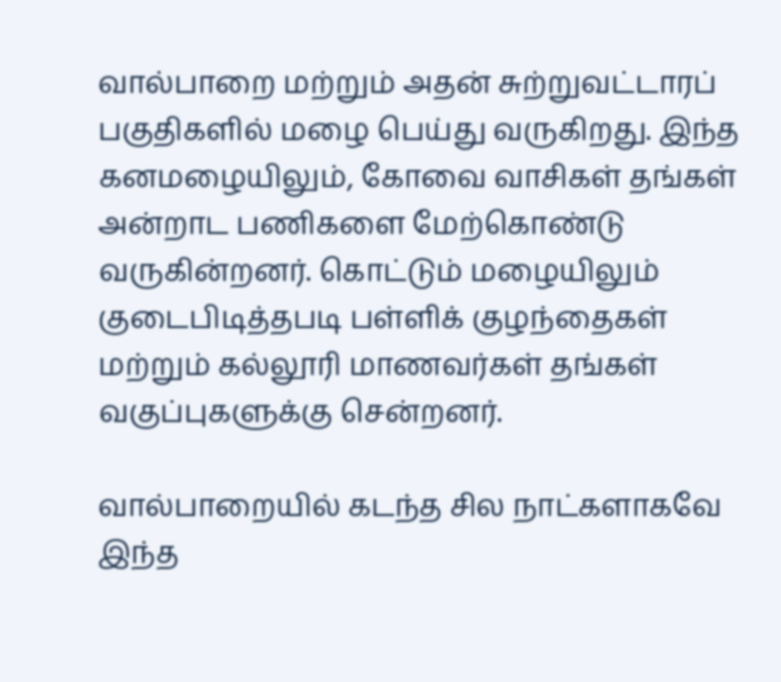வால்பாறை மற்றும் அதன் சுற்றுவட்டாரப் பகுதிகளில் மழை பெய்து வருகிறது. இந்த கனமழையிலும், கோவை வாசிகள் தங்கள் அன்றாட பணிகளை மேற்கொண்டு வருகின்றனர். கொட்டும் மழையிலும் குடைபிடித்தபடி பள்ளிக் குழந்தைகள் மற்றும் கல்லூரி மாணவர்கள் தங்கள் வகுப்புகளுக்கு சென்றனர்.

வால்பாறையில் கடந்த சில நாட்களாகவே இந்த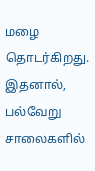மழை தொடர்கிறது. இதனால், பல்வேறு சாலைகளில்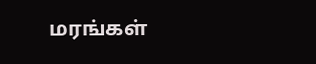மரங்கள்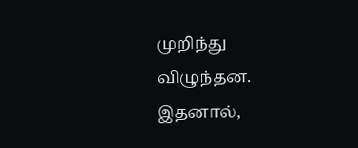முறிந்து விழுந்தன. இதனால்,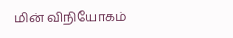மின் விநியோகம்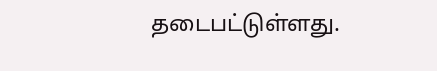தடைபட்டுள்ளது.